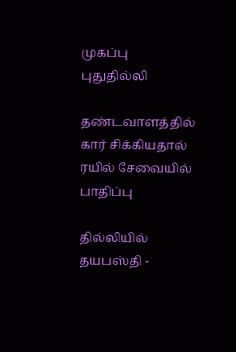முகப்பு
புதுதில்லி

தண்டவாளத்தில் கார் சிக்கியதால் ரயில் சேவையில் பாதிப்பு

தில்லியில் தயபஸ்தி -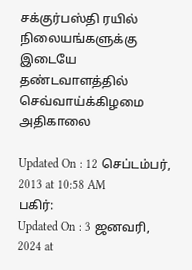சக்குர்பஸ்தி ரயில் நிலையங்களுக்கு இடையே தண்டவாளத்தில் செவ்வாய்க்கிழமை அதிகாலை

Updated On : 12 செப்டம்பர், 2013 at 10:58 AM
பகிர்:
Updated On : 3 ஜனவரி, 2024 at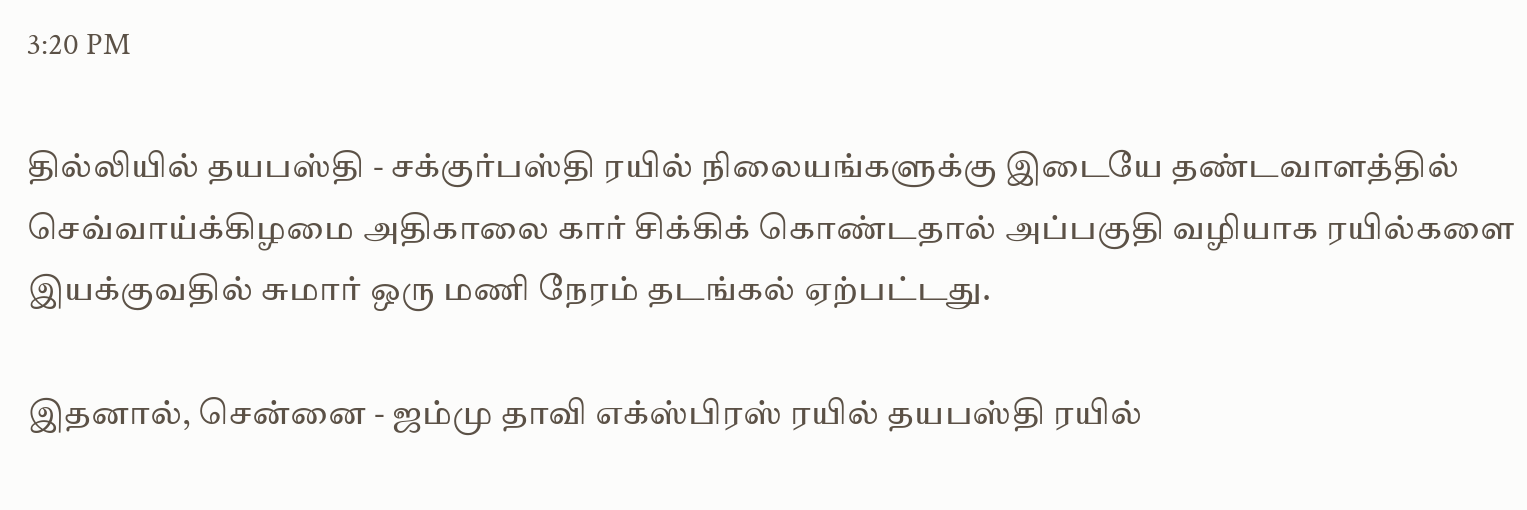3:20 PM

தில்லியில் தயபஸ்தி - சக்குர்பஸ்தி ரயில் நிலையங்களுக்கு இடையே தண்டவாளத்தில் செவ்வாய்க்கிழமை அதிகாலை கார் சிக்கிக் கொண்டதால் அப்பகுதி வழியாக ரயில்களை இயக்குவதில் சுமார் ஒரு மணி நேரம் தடங்கல் ஏற்பட்டது.

இதனால், சென்னை - ஜம்மு தாவி எக்ஸ்பிரஸ் ரயில் தயபஸ்தி ரயில்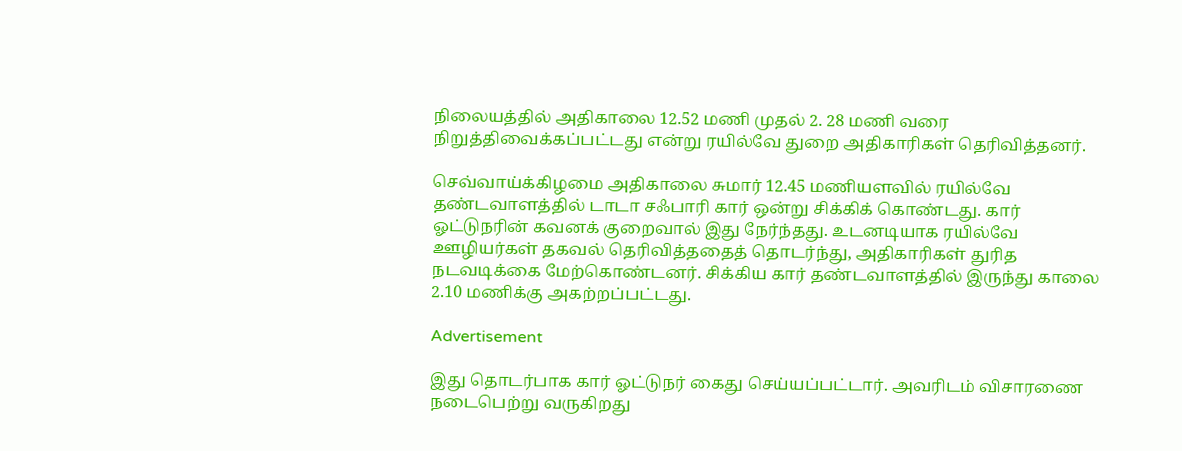நிலையத்தில் அதிகாலை 12.52 மணி முதல் 2. 28 மணி வரை நிறுத்திவைக்கப்பட்டது என்று ரயில்வே துறை அதிகாரிகள் தெரிவித்தனர்.

செவ்வாய்க்கிழமை அதிகாலை சுமார் 12.45 மணியளவில் ரயில்வே தண்டவாளத்தில் டாடா சஃபாரி கார் ஒன்று சிக்கிக் கொண்டது. கார் ஓட்டுநரின் கவனக் குறைவால் இது நேர்ந்தது. உடனடியாக ரயில்வே ஊழியர்கள் தகவல் தெரிவித்ததைத் தொடர்ந்து, அதிகாரிகள் துரித நடவடிக்கை மேற்கொண்டனர். சிக்கிய கார் தண்டவாளத்தில் இருந்து காலை 2.10 மணிக்கு அகற்றப்பட்டது.

Advertisement

இது தொடர்பாக கார் ஓட்டுநர் கைது செய்யப்பட்டார். அவரிடம் விசாரணை நடைபெற்று வருகிறது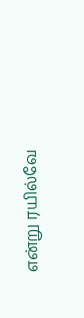என்று ரயில்வே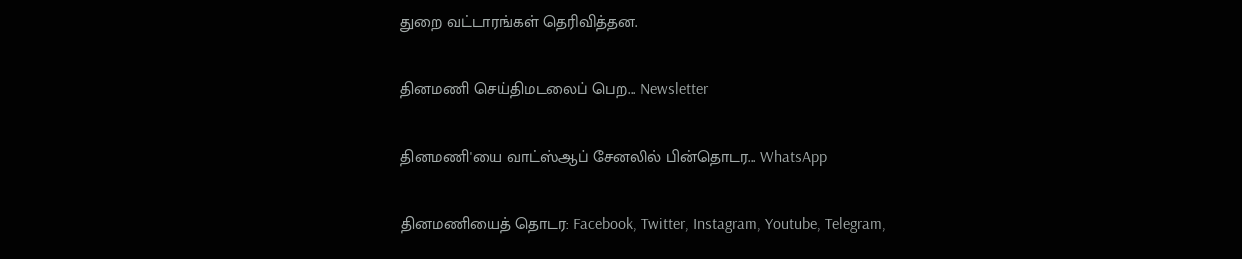துறை வட்டாரங்கள் தெரிவித்தன.

தினமணி செய்திமடலைப் பெற... Newsletter

தினமணி'யை வாட்ஸ்ஆப் சேனலில் பின்தொடர... WhatsApp

தினமணியைத் தொடர: Facebook, Twitter, Instagram, Youtube, Telegram,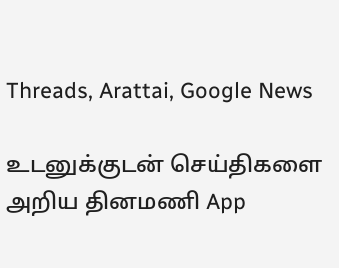Threads, Arattai, Google News

உடனுக்குடன் செய்திகளை அறிய தினமணி App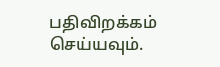பதிவிறக்கம் செய்யவும்.